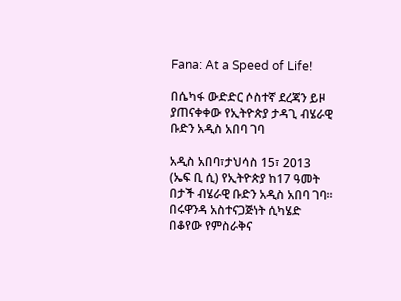Fana: At a Speed of Life!

በሴካፋ ውድድር ሶስተኛ ደረጃን ይዞ ያጠናቀቀው የኢትዮጵያ ታዳጊ ብሄራዊ ቡድን አዲስ አበባ ገባ

አዲስ አበባ፣ታህሳስ 15፣ 2013 (ኤፍ ቢ ሲ) የኢትዮጵያ ከ17 ዓመት በታች ብሄራዊ ቡድን አዲስ አበባ ገባ፡፡ በሩዋንዳ አስተናጋጅነት ሲካሄድ በቆየው የምስራቅና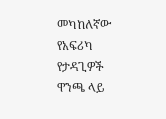መካከለኛው የአፍሪካ የታዳጊዎች ዋንጫ ላይ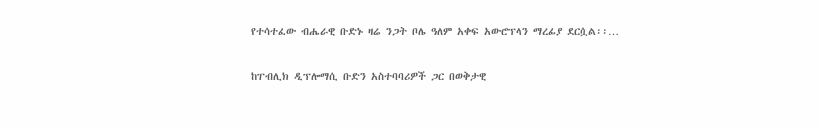የተሳተፈው ብሔራዊ ቡድኑ ዛሬ ንጋት ቦሌ ዓለም አቀፍ አውሮፕላን ማረፊያ ደርሷል፡፡…

ከፐብሊክ ዲፕሎማሲ ቡድን አስተባባሪዎች ጋር በወቅታዊ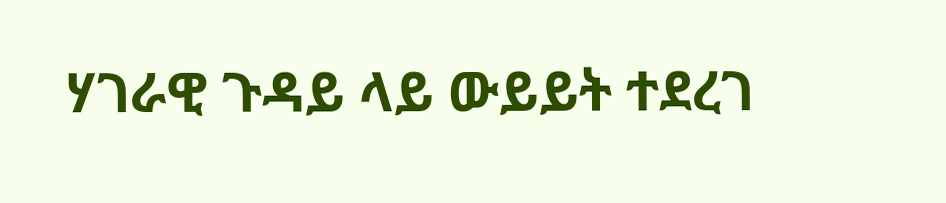ሃገራዊ ጉዳይ ላይ ውይይት ተደረገ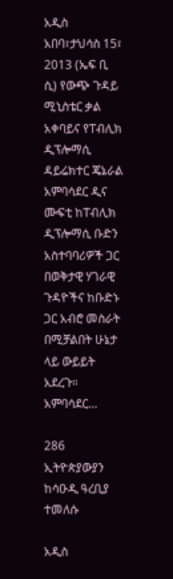አዲስ አበባ፣ታህሳስ 15፣ 2013 (ኤፍ ቢ ሲ) የውጭ ጉዳይ ሚኒስቴር ቃል አቀባይና የፐብሊክ ዲፕሎማሲ ዳይሬክተር ጄኔራል አምባሳደር ዲና ሙፍቲ ከፐብሊክ ዲፕሎማሲ ቡድን አስተባባሪዎች ጋር በወቅታዊ ሃገራዊ ጉዳዮችና ከቡድኑ ጋር አብሮ መስራት በሚቻልበት ሁኔታ ላይ ውይይት አደረጉ። አምባሳደር…

286 ኢትዮጵያውያን ከሳዑዲ ዓረቢያ ተመለሱ

አዲስ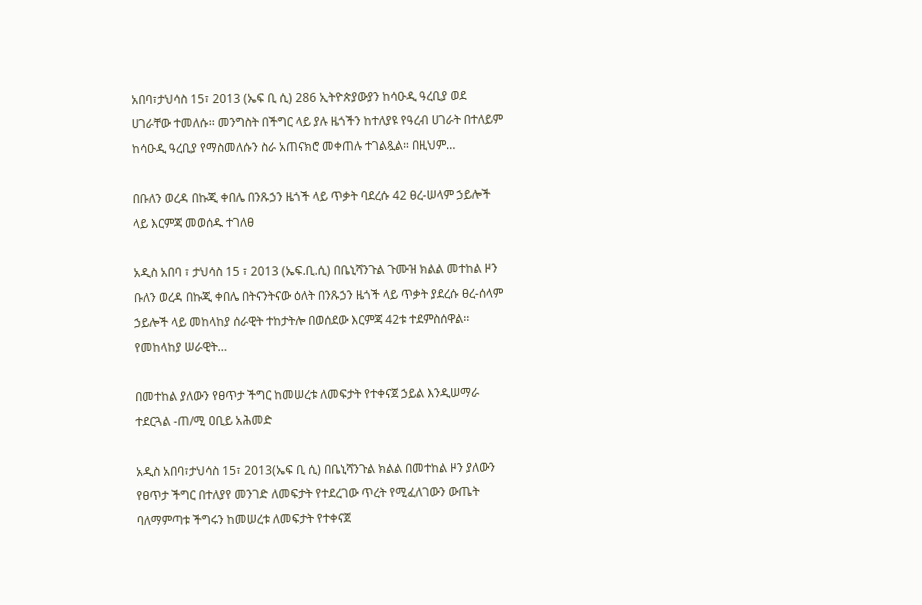አበባ፣ታህሳስ 15፣ 2013 (ኤፍ ቢ ሲ) 286 ኢትዮጵያውያን ከሳዑዲ ዓረቢያ ወደ ሀገራቸው ተመለሱ፡፡ መንግስት በችግር ላይ ያሉ ዜጎችን ከተለያዩ የዓረብ ሀገራት በተለይም ከሳዑዲ ዓረቢያ የማስመለሱን ስራ አጠናክሮ መቀጠሉ ተገልጿል። በዚህም…

በቡለን ወረዳ በኩጂ ቀበሌ በንጹኃን ዜጎች ላይ ጥቃት ባደረሱ 42 ፀረ-ሠላም ኃይሎች ላይ እርምጃ መወሰዱ ተገለፀ

አዲስ አበባ ፣ ታህሳስ 15 ፣ 2013 (ኤፍ.ቢ.ሲ) በቤኒሻንጉል ጉሙዝ ክልል መተከል ዞን ቡለን ወረዳ በኩጂ ቀበሌ በትናንትናው ዕለት በንጹኃን ዜጎች ላይ ጥቃት ያደረሱ ፀረ-ሰላም ኃይሎች ላይ መከላከያ ሰራዊት ተከታትሎ በወሰደው እርምጃ 42ቱ ተደምስሰዋል፡፡ የመከላከያ ሠራዊት…

በመተከል ያለውን የፀጥታ ችግር ከመሠረቱ ለመፍታት የተቀናጀ ኃይል እንዲሠማራ ተደርጓል -ጠ/ሚ ዐቢይ አሕመድ

አዲስ አበባ፣ታህሳስ 15፣ 2013(ኤፍ ቢ ሲ) በቤኒሻንጉል ክልል በመተከል ዞን ያለውን የፀጥታ ችግር በተለያየ መንገድ ለመፍታት የተደረገው ጥረት የሚፈለገውን ውጤት ባለማምጣቱ ችግሩን ከመሠረቱ ለመፍታት የተቀናጀ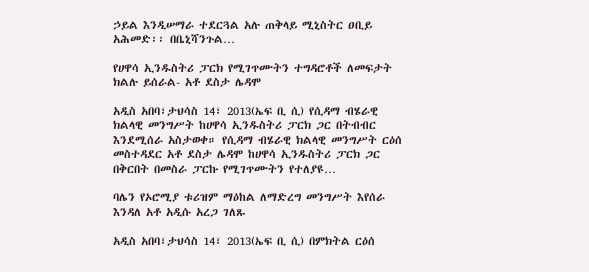ኃይል እንዲሠማራ ተደርጓል አሉ ጠቅላይ ሚኒስትር ዐቢይ አሕመድ፡፡ በቤኒሻንጉል…

የሀዋሳ ኢንዱስትሪ ፓርክ የሚገጥሙትን ተግዳሮቶች ለመፍታት ክልሉ ይሰራል- አቶ ደስታ ሌዳሞ

አዲስ አበባ፣ታህሳስ 14፣ 2013(ኤፍ ቢ ሲ) የሲዳማ ብሄራዊ ክልላዊ መንግሥት ከሀዋሳ ኢንዱስትሪ ፓርክ ጋር በትብብር እንደሚሰራ አስታወቀ። የሲዳማ ብሄራዊ ክልላዊ መንግሥት ርዕሰ መስተዳደር አቶ ደስታ ሌዳሞ ከሀዋሳ ኢንዱስትሪ ፓርክ ጋር በቅርበት በመስራ ፓርኩ የሚገጥሙትን የተለያዩ…

ባሌን የኦሮሚያ ቱሪዝም ማዕከል ለማድረግ መንግሥት እየሰራ እንዳለ አቶ አዲሱ አረጋ ገለጹ

አዲስ አበባ፣ታህሳስ 14፣ 2013(ኤፍ ቢ ሲ) በምክትል ርዕሰ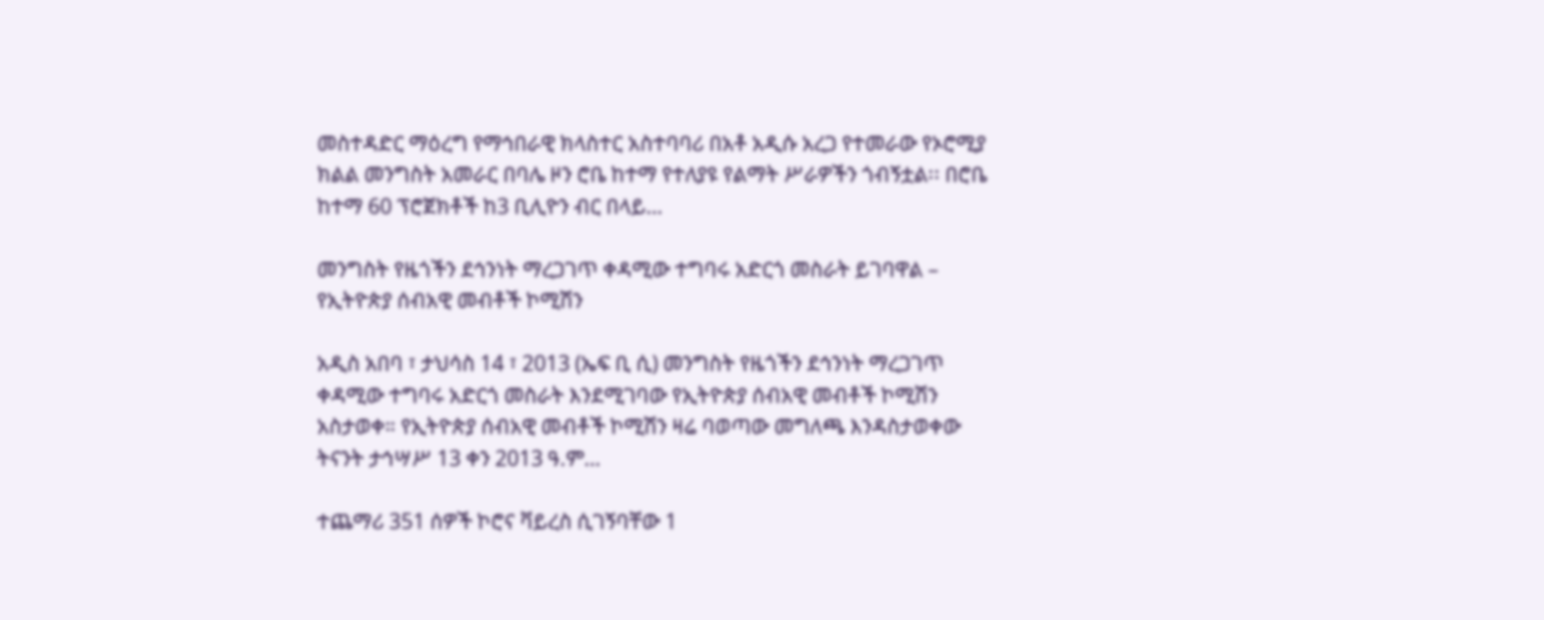መስተዳድር ማዕረግ የማኅበራዊ ክላስተር አስተባባሪ በአቶ አዲሱ አረጋ የተመራው የኦሮሚያ ክልል መንግስት አመራር በባሌ ዞን ሮቤ ከተማ የተለያዩ የልማት ሥራዎችን ጎብኝቷል፡፡ በሮቤ ከተማ 60 ፕሮጀክቶች ከ3 ቢሊዮን ብር በላይ…

መንግስት የዜጎችን ደኅንነት ማረጋገጥ ቀዳሚው ተግባሩ አድርጎ መስራት ይገባዋል – የኢትዮጵያ ሰብአዊ መብቶች ኮሚሽን

አዲስ አበባ ፣ ታህሳስ 14 ፣ 2013 (ኤፍ ቢ ሲ) መንግስት የዜጎችን ደኅንነት ማረጋገጥ ቀዳሚው ተግባሩ አድርጎ መስራት እንደሚገባው የኢትዮጵያ ሰብአዊ መብቶች ኮሚሽን አስታወቀ። የኢትዮጵያ ሰብአዊ መብቶች ኮሚሽን ዛሬ ባወጣው መግለጫ እንዳስታወቀው ትናንት ታኅሣሥ 13 ቀን 2013 ዓ.ም…

ተጨማሪ 351 ሰዎች ኮሮና ቫይረስ ሲገኝባቸው 1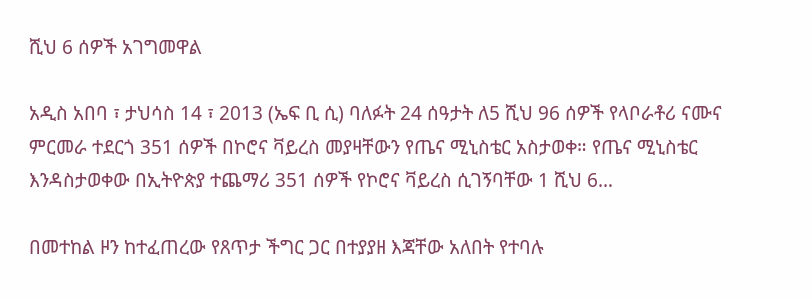ሺህ 6 ሰዎች አገግመዋል

አዲስ አበባ ፣ ታህሳስ 14 ፣ 2013 (ኤፍ ቢ ሲ) ባለፉት 24 ሰዓታት ለ5 ሺህ 96 ሰዎች የላቦራቶሪ ናሙና ምርመራ ተደርጎ 351 ሰዎች በኮሮና ቫይረስ መያዛቸውን የጤና ሚኒስቴር አስታወቀ። የጤና ሚኒስቴር እንዳስታወቀው በኢትዮጵያ ተጨማሪ 351 ሰዎች የኮሮና ቫይረስ ሲገኝባቸው 1 ሺህ 6…

በመተከል ዞን ከተፈጠረው የጸጥታ ችግር ጋር በተያያዘ እጃቸው አለበት የተባሉ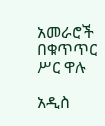አመራሮች በቁጥጥር ሥር ዋሉ

አዲስ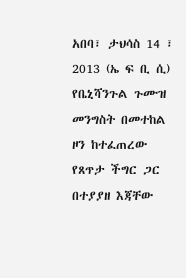አበባ፣ ታህሳስ 14 ፣ 2013 (ኤ ፍ ቢ ሲ) የቤኒሻንጉል ጉሙዝ መንግስት በመተከል ዞን ከተፈጠረው የጸጥታ ችግር ጋር በተያያዘ እጃቸው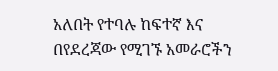አለበት የተባሉ ከፍተኛ እና በየደረጃው የሚገኙ አመራሮችን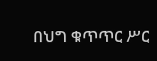በህግ ቁጥጥር ሥር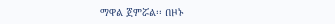ማዋል ጀምሯል፡፡ በዞኑ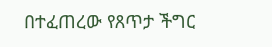በተፈጠረው የጸጥታ ችግር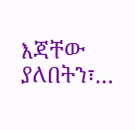እጃቸው ያለበትን፣…